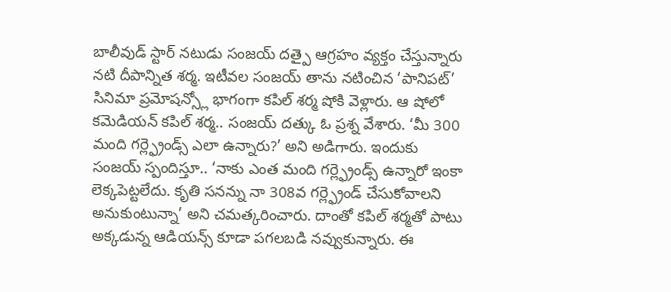బాలీవుడ్ స్టార్ నటుడు సంజయ్ దత్పై ఆగ్రహం వ్యక్తం చేస్తున్నారు నటి దీపాన్నిత శర్మ. ఇటీవల సంజయ్ తాను నటించిన ‘పానిపట్’ సినిమా ప్రమోషన్స్లో భాగంగా కపిల్ శర్మ షోకి వెళ్లారు. ఆ షోలో కమెడియన్ కపిల్ శర్మ.. సంజయ్ దత్కు ఓ ప్రశ్న వేశారు. ‘మీ 300 మంది గర్ల్ఫ్రెండ్స్ ఎలా ఉన్నారు?’ అని అడిగారు. ఇందుకు సంజయ్ స్పందిస్తూ.. ‘నాకు ఎంత మంది గర్ల్ఫ్రెండ్స్ ఉన్నారో ఇంకా లెక్కపెట్టలేదు. కృతి సనన్ను నా 308వ గర్ల్ఫ్రెండ్ చేసుకోవాలని అనుకుంటున్నా’ అని చమత్కరించారు. దాంతో కపిల్ శర్మతో పాటు అక్కడున్న ఆడియన్స్ కూడా పగలబడి నవ్వుకున్నారు. ఈ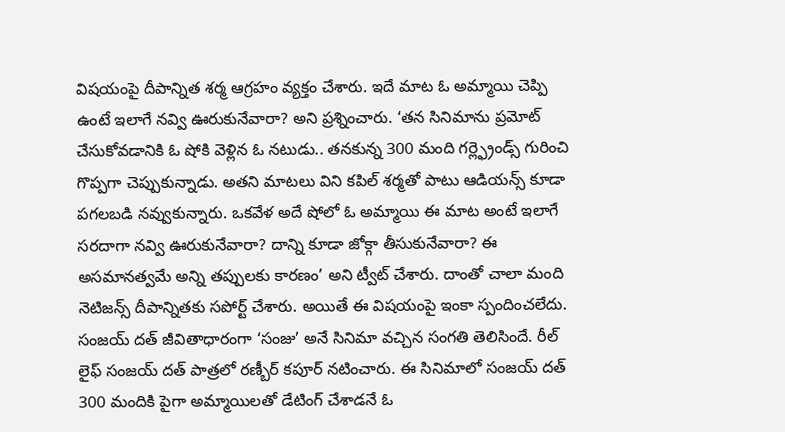విషయంపై దీపాన్నిత శర్మ ఆగ్రహం వ్యక్తం చేశారు. ఇదే మాట ఓ అమ్మాయి చెప్పి ఉంటే ఇలాగే నవ్వి ఊరుకునేవారా? అని ప్రశ్నించారు. ‘తన సినిమాను ప్రమోట్ చేసుకోవడానికి ఓ షోకి వెళ్లిన ఓ నటుడు.. తనకున్న 300 మంది గర్ల్ఫ్రెండ్స్ గురించి గొప్పగా చెప్పుకున్నాడు. అతని మాటలు విని కపిల్ శర్మతో పాటు ఆడియన్స్ కూడా పగలబడి నవ్వుకున్నారు. ఒకవేళ అదే షోలో ఓ అమ్మాయి ఈ మాట అంటే ఇలాగే సరదాగా నవ్వి ఊరుకునేవారా? దాన్ని కూడా జోక్గా తీసుకునేవారా? ఈ అసమానత్వమే అన్ని తప్పులకు కారణం’ అని ట్వీట్ చేశారు. దాంతో చాలా మంది నెటిజన్స్ దీపాన్నితకు సపోర్ట్ చేశారు. అయితే ఈ విషయంపై ఇంకా స్పందించలేదు. సంజయ్ దత్ జీవితాధారంగా ‘సంజు’ అనే సినిమా వచ్చిన సంగతి తెలిసిందే. రీల్ లైఫ్ సంజయ్ దత్ పాత్రలో రణ్బీర్ కపూర్ నటించారు. ఈ సినిమాలో సంజయ్ దత్ 300 మందికి పైగా అమ్మాయిలతో డేటింగ్ చేశాడనే ఓ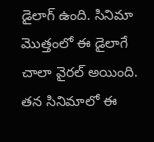డైలాగ్ ఉంది. సినిమా మొత్తంలో ఈ డైలాగే చాలా వైరల్ అయింది. తన సినిమాలో ఈ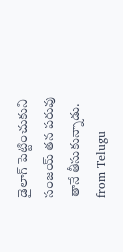డైలాగ్ పెట్టించుకుని సంజయ్ తన పరువు తానే తీసుకున్నాడు.
from Telugu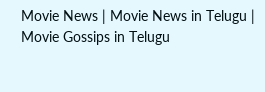Movie News | Movie News in Telugu | Movie Gossips in Telugu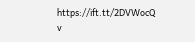https://ift.tt/2DVWocQ
v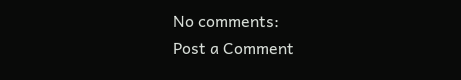No comments:
Post a Comment